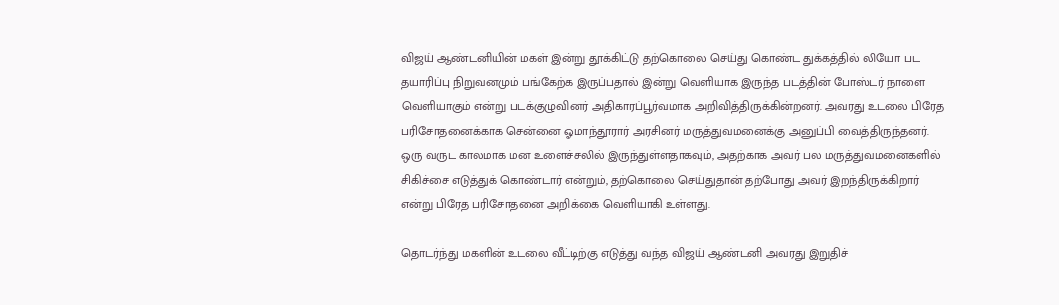விஜய் ஆண்டனியின் மகள் இன்று தூக்கிட்டு தற்கொலை செய்து கொண்ட துக்கத்தில் லியோ பட தயாரிப்பு நிறுவனமும் பங்கேற்க இருப்பதால் இன்று வெளியாக இருந்த படத்தின் போஸ்டர் நாளை வெளியாகும் என்று படக்குழுவினர் அதிகாரப்பூர்வமாக அறிவித்திருக்கின்றனர். அவரது உடலை பிரேத பரிசோதனைக்காக சென்னை ஓமாந்தூரார் அரசினர் மருத்துவமனைக்கு அனுப்பி வைத்திருந்தனர். ஒரு வருட காலமாக மன உளைச்சலில் இருந்துள்ளதாகவும், அதற்காக அவர் பல மருத்துவமனைகளில் சிகிச்சை எடுத்துக் கொண்டார் என்றும், தற்கொலை செய்துதான் தற்போது அவர் இறந்திருக்கிறார் என்று பிரேத பரிசோதனை அறிக்கை வெளியாகி உள்ளது.

தொடர்ந்து மகளின் உடலை வீட்டிற்கு எடுத்து வந்த விஜய் ஆண்டனி அவரது இறுதிச்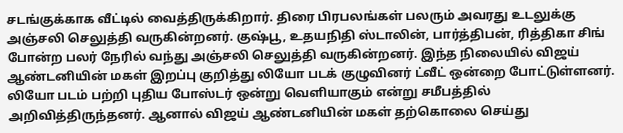சடங்குக்காக வீட்டில் வைத்திருக்கிறார். திரை பிரபலங்கள் பலரும் அவரது உடலுக்கு அஞ்சலி செலுத்தி வருகின்றனர். குஷ்பூ, உதயநிதி ஸ்டாலின், பார்த்திபன், ரித்திகா சிங் போன்ற பலர் நேரில் வந்து அஞ்சலி செலுத்தி வருகின்றனர். இந்த நிலையில் விஜய் ஆண்டனியின் மகள் இறப்பு குறித்து லியோ படக் குழுவினர் ட்வீட் ஒன்றை போட்டுள்ளனர். லியோ படம் பற்றி புதிய போஸ்டர் ஒன்று வெளியாகும் என்று சமீபத்தில் அறிவித்திருந்தனர். ஆனால் விஜய் ஆண்டனியின் மகள் தற்கொலை செய்து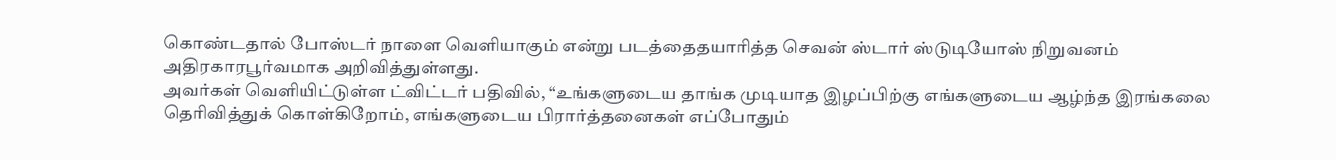கொண்டதால் போஸ்டர் நாளை வெளியாகும் என்று படத்தைதயாரித்த செவன் ஸ்டார் ஸ்டுடியோஸ் நிறுவனம் அதிரகாரபூர்வமாக அறிவித்துள்ளது.
அவர்கள் வெளியிட்டுள்ள ட்விட்டர் பதிவில், “உங்களுடைய தாங்க முடியாத இழப்பிற்கு எங்களுடைய ஆழ்ந்த இரங்கலை தெரிவித்துக் கொள்கிறோம், எங்களுடைய பிரார்த்தனைகள் எப்போதும்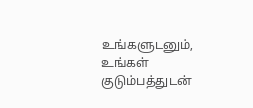உங்களுடனும், உங்கள் குடும்பத்துடன்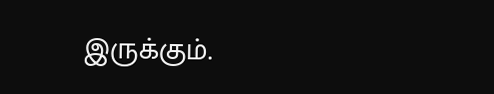இருக்கும்.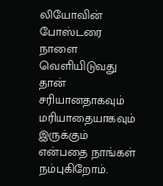லியோவின் போஸ்டரை நாளை வெளியிடுவது தான் சரியானதாகவும் மரியாதையாகவும் இருக்கும் என்பதை நாங்கள் நம்புகிறோம்.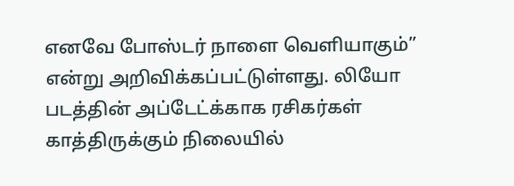எனவே போஸ்டர் நாளை வெளியாகும்” என்று அறிவிக்கப்பட்டுள்ளது. லியோ படத்தின் அப்டேட்க்காக ரசிகர்கள் காத்திருக்கும் நிலையில்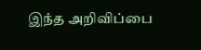இந்த அறிவிப்பை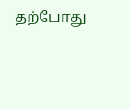தற்போது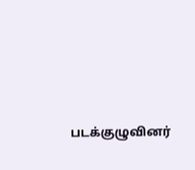படக்குழுவினர்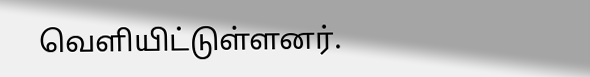வெளியிட்டுள்ளனர்.